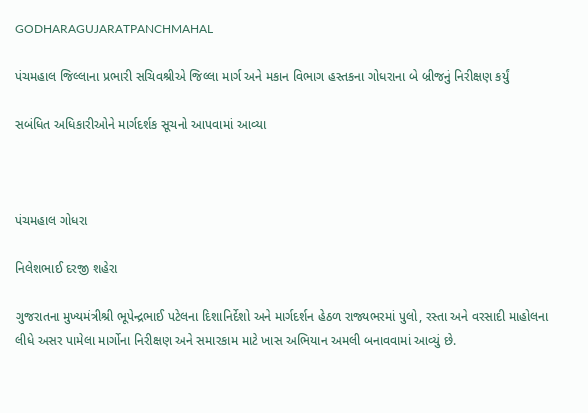GODHARAGUJARATPANCHMAHAL

પંચમહાલ જિલ્લાના પ્રભારી સચિવશ્રીએ જિલ્લા માર્ગ અને મકાન વિભાગ હસ્તકના ગોધરાના બે બ્રીજનું નિરીક્ષણ કર્યું

સબંધિત અધિકારીઓને માર્ગદર્શક સૂચનો આપવામાં આવ્યા



પંચમહાલ ગોધરા

નિલેશભાઈ દરજી શહેરા

ગુજરાતના મુખ્યમંત્રીશ્રી ભૂપેન્દ્રભાઈ પટેલના દિશાનિર્દેશો અને માર્ગદર્શન હેઠળ રાજ્યભરમાં પુલો, રસ્તા અને વરસાદી માહોલના લીધે અસર પામેલા માર્ગોના નિરીક્ષણ અને સમારકામ માટે ખાસ અભિયાન અમલી બનાવવામાં આવ્યું છે.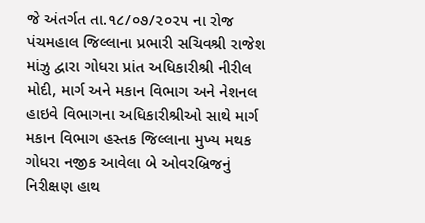જે અંતર્ગત તા.૧૮/૦૭/૨૦૨૫ ના રોજ પંચમહાલ જિલ્લાના પ્રભારી સચિવશ્રી રાજેશ માંઝુ દ્વારા ગોધરા પ્રાંત અધિકારીશ્રી નીરીલ મોદી, માર્ગ અને મકાન વિભાગ અને નેશનલ હાઇવે વિભાગના અધિકારીશ્રીઓ સાથે માર્ગ મકાન વિભાગ હસ્તક જિલ્લાના મુખ્ય મથક ગોધરા નજીક આવેલા બે ઓવરબ્રિજનું નિરીક્ષણ હાથ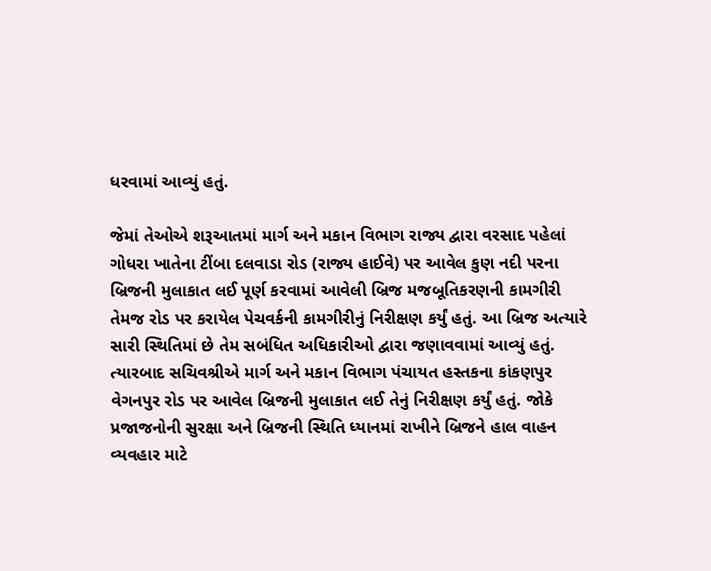ધરવામાં આવ્યું હતું.

જેમાં તેઓએ શરૂઆતમાં માર્ગ અને મકાન વિભાગ રાજ્ય દ્વારા વરસાદ પહેલાં ગોધરા ખાતેના ટીંબા દલવાડા રોડ (રાજ્ય હાઈવે) પર આવેલ કુણ નદી પરના બ્રિજની મુલાકાત લઈ પૂર્ણ કરવામાં આવેલી બ્રિજ મજબૂતિકરણની કામગીરી તેમજ રોડ પર કરાયેલ પેચવર્કની કામગીરીનું નિરીક્ષણ કર્યું હતું. આ બ્રિજ અત્યારે સારી સ્થિતિમાં છે તેમ સબંધિત અધિકારીઓ દ્વારા જણાવવામાં આવ્યું હતું. ત્યારબાદ સચિવશ્રીએ માર્ગ અને મકાન વિભાગ પંચાયત હસ્તકના કાંકણપુર વેગનપુર રોડ પર આવેલ બ્રિજની મુલાકાત લઈ તેનું નિરીક્ષણ કર્યું હતું. જોકે પ્રજાજનોની સુરક્ષા અને બ્રિજની સ્થિતિ ધ્યાનમાં રાખીને બ્રિજને હાલ વાહન વ્યવહાર માટે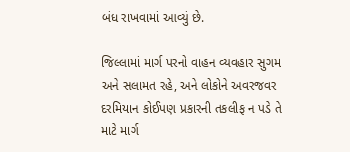બંધ રાખવામાં આવ્યું છે.

જિલ્લામાં માર્ગ પરનો વાહન વ્યવહાર સુગમ અને સલામત રહે, અને લોકોને અવરજવર દરમિયાન કોઈપણ પ્રકારની તકલીફ ન પડે તે માટે માર્ગ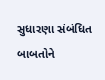સુધારણા સંબંધિત બાબતોને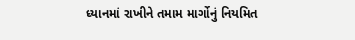ધ્યાનમાં રાખીને તમામ માર્ગોનું નિયમિત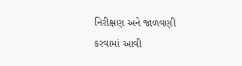નિરીક્ષણ અને જાળવણી કરવામાં આવી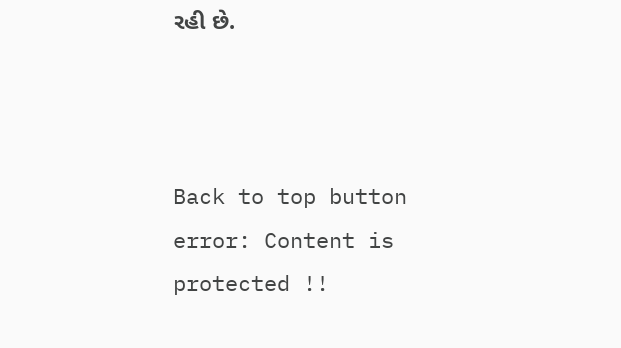રહી છે.



Back to top button
error: Content is protected !!